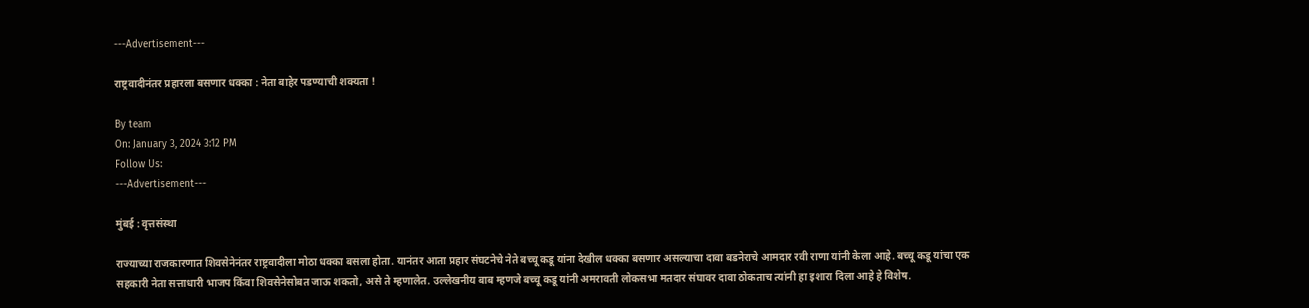---Advertisement---

राष्ट्रवादीनंतर प्रहारला बसणार धक्का : नेता बाहेर पडण्याची शक्यता !

By team
On: January 3, 2024 3:12 PM
Follow Us:
---Advertisement---

मुंबई : वृत्तसंस्था

राज्याच्या राजकारणात शिवसेनेनंतर राष्ट्रवादीला मोठा धक्का बसला होता. यानंतर आता प्रहार संघटनेचे नेते बच्चू कडू यांना देखील धक्का बसणार असल्याचा दावा बडनेराचे आमदार रवी राणा यांनी केला आहे. बच्चू कडू यांचा एक सहकारी नेता सत्ताधारी भाजप किंवा शिवसेनेसोबत जाऊ शकतो, असे ते म्हणालेत. उल्लेखनीय बाब म्हणजे बच्चू कडू यांनी अमरावती लोकसभा मतदार संघावर दावा ठोकताच त्यांनी हा इशारा दिला आहे हे विशेष.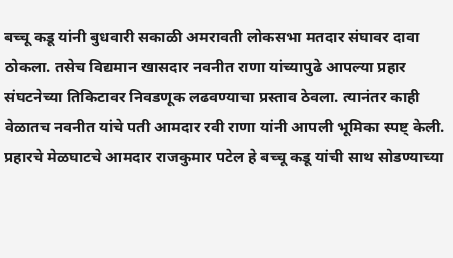बच्चू कडू यांनी बुधवारी सकाळी अमरावती लोकसभा मतदार संघावर दावा ठोकला. तसेच विद्यमान खासदार नवनीत राणा यांच्यापुढे आपल्या प्रहार संघटनेच्या तिकिटावर निवडणूक लढवण्याचा प्रस्ताव ठेवला. त्यानंतर काही वेळातच नवनीत यांचे पती आमदार रवी राणा यांनी आपली भूमिका स्पष्ट् केली. प्रहारचे मेळघाटचे आमदार राजकुमार पटेल हे बच्चू कडू यांची साथ सोडण्याच्या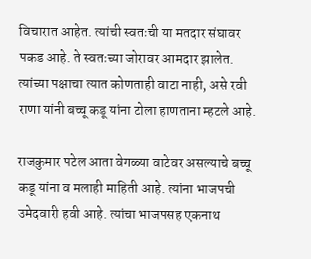विचारात आहेत. त्यांची स्वतःची या मतदार संघावर पकड आहे. ते स्वतःच्या जोरावर आमदार झालेत. त्यांच्या पक्षाचा त्यात कोणताही वाटा नाही, असे रवी राणा यांनी बच्चू कडू यांना टोला हाणताना म्हटले आहे.

राजकुमार पटेल आता वेगळ्या वाटेवर असल्याचे बच्चू कडू यांना व मलाही माहिती आहे. त्यांना भाजपची उमेदवारी हवी आहे. त्यांचा भाजपसह एकनाथ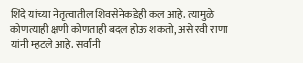शिंदे यांच्या नेतृत्वातील शिवसेनेकडेही कल आहे. त्यामुळे कोणत्याही क्षणी कोणताही बदल होऊ शकतो, असे रवी राणा यांनी म्हटले आहे. सर्वांनी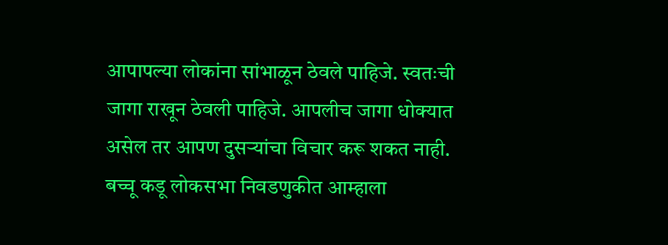आपापल्या लोकांना सांभाळून ठेवले पाहिजे. स्वतःची जागा राखून ठेवली पाहिजे. आपलीच जागा धोक्यात असेल तर आपण दुसऱ्यांचा विचार करू शकत नाही. बच्चू कडू लोकसभा निवडणुकीत आम्हाला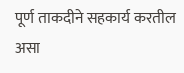पूर्ण ताकदीने सहकार्य करतील असा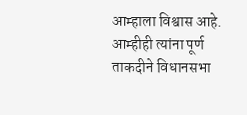आम्हाला विश्वास आहे. आम्हीही त्यांना पूर्ण ताकदीने विधानसभा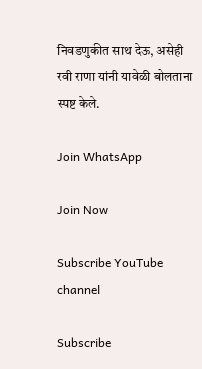निवडणुकीत साथ देऊ, असेही रवी राणा यांनी यावेळी बोलताना स्पष्ट केले.

Join WhatsApp

Join Now

Subscribe YouTube channel

Subscribe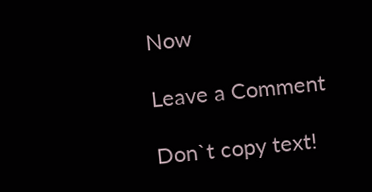Now

Leave a Comment

Don`t copy text!